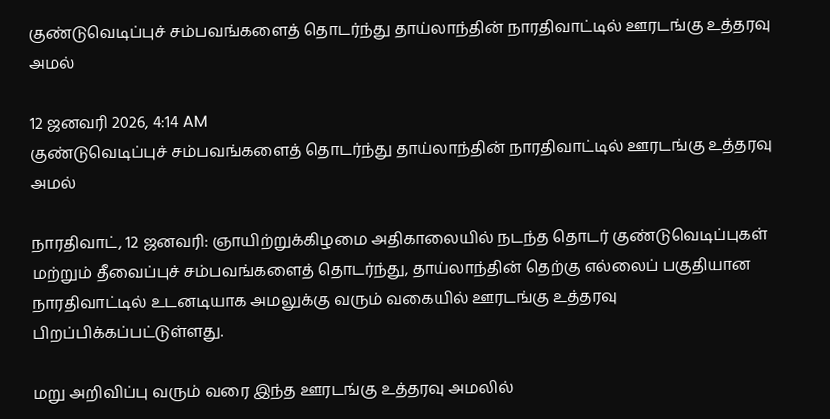குண்டுவெடிப்புச் சம்பவங்களைத் தொடர்ந்து தாய்லாந்தின் நாரதிவாட்டில் ஊரடங்கு உத்தரவு அமல்

12 ஜனவரி 2026, 4:14 AM
குண்டுவெடிப்புச் சம்பவங்களைத் தொடர்ந்து தாய்லாந்தின் நாரதிவாட்டில் ஊரடங்கு உத்தரவு அமல்

நாரதிவாட், 12 ஜனவரி: ஞாயிற்றுக்கிழமை அதிகாலையில் நடந்த தொடர் குண்டுவெடிப்புகள் மற்றும் தீவைப்புச் சம்பவங்களைத் தொடர்ந்து, தாய்லாந்தின் தெற்கு எல்லைப் பகுதியான நாரதிவாட்டில் உடனடியாக அமலுக்கு வரும் வகையில் ஊரடங்கு உத்தரவு பிறப்பிக்கப்பட்டுள்ளது.

மறு அறிவிப்பு வரும் வரை இந்த ஊரடங்கு உத்தரவு அமலில்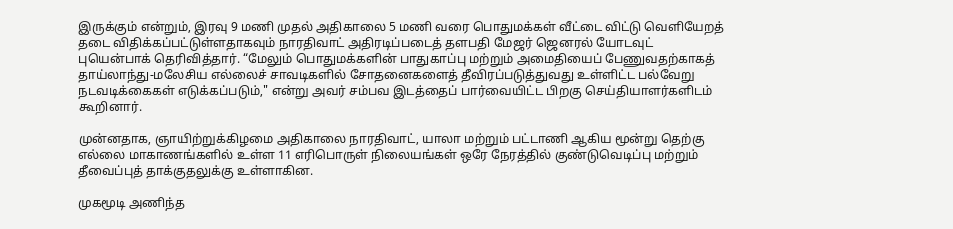இருக்கும் என்றும், இரவு 9 மணி முதல் அதிகாலை 5 மணி வரை பொதுமக்கள் வீட்டை விட்டு வெளியேறத் தடை விதிக்கப்பட்டுள்ளதாகவும் நாரதிவாட் அதிரடிப்படைத் தளபதி மேஜர் ஜெனரல் யோடவுட் புயென்பாக் தெரிவித்தார். “மேலும் பொதுமக்களின் பாதுகாப்பு மற்றும் அமைதியைப் பேணுவதற்காகத் தாய்லாந்து-மலேசிய எல்லைச் சாவடிகளில் சோதனைகளைத் தீவிரப்படுத்துவது உள்ளிட்ட பல்வேறு நடவடிக்கைகள் எடுக்கப்படும்," என்று அவர் சம்பவ இடத்தைப் பார்வையிட்ட பிறகு செய்தியாளர்களிடம் கூறினார்.

முன்னதாக, ஞாயிற்றுக்கிழமை அதிகாலை நாரதிவாட், யாலா மற்றும் பட்டாணி ஆகிய மூன்று தெற்கு எல்லை மாகாணங்களில் உள்ள 11 எரிபொருள் நிலையங்கள் ஒரே நேரத்தில் குண்டுவெடிப்பு மற்றும் தீவைப்புத் தாக்குதலுக்கு உள்ளாகின.

முகமூடி அணிந்த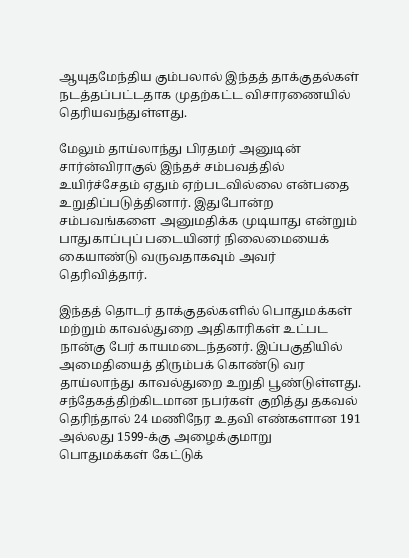ஆயுதமேந்திய கும்பலால் இந்தத் தாக்குதல்கள் நடத்தப்பட்டதாக முதற்கட்ட விசாரணையில் தெரியவந்துள்ளது.

மேலும் தாய்லாந்து பிரதமர் அனுடின் சார்ன்விராகுல் இந்தச் சம்பவத்தில் உயிர்ச்சேதம் ஏதும் ஏற்படவில்லை என்பதை உறுதிப்படுத்தினார். இதுபோன்ற சம்பவங்களை அனுமதிக்க முடியாது என்றும் பாதுகாப்புப் படையினர் நிலைமையைக் கையாண்டு வருவதாகவும் அவர் தெரிவித்தார்.

இந்தத் தொடர் தாக்குதல்களில் பொதுமக்கள் மற்றும் காவல்துறை அதிகாரிகள் உட்பட நான்கு பேர் காயமடைந்தனர். இப்பகுதியில் அமைதியைத் திரும்பக் கொண்டு வர தாய்லாந்து காவல்துறை உறுதி பூண்டுள்ளது. சந்தேகத்திற்கிடமான நபர்கள் குறித்து தகவல் தெரிந்தால் 24 மணிநேர உதவி எண்களான 191 அல்லது 1599-க்கு அழைக்குமாறு பொதுமக்கள் கேட்டுக்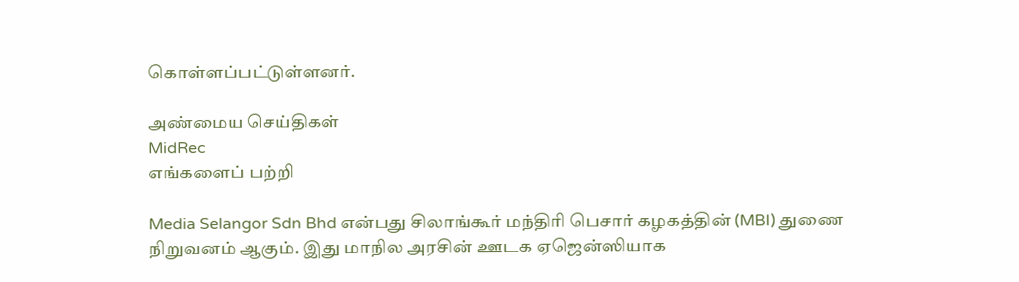கொள்ளப்பட்டுள்ளனர்.

அண்மைய செய்திகள்
MidRec
எங்களைப் பற்றி

Media Selangor Sdn Bhd என்பது சிலாங்கூர் மந்திரி பெசார் கழகத்தின் (MBI) துணை நிறுவனம் ஆகும். இது மாநில அரசின் ஊடக ஏஜென்ஸியாக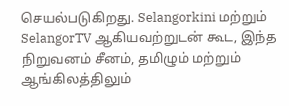செயல்படுகிறது. Selangorkini மற்றும் SelangorTV ஆகியவற்றுடன் கூட, இந்த நிறுவனம் சீனம், தமிழும் மற்றும் ஆங்கிலத்திலும்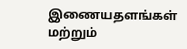இணையதளங்கள் மற்றும்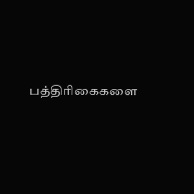பத்திரிகைகளை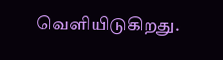வெளியிடுகிறது.